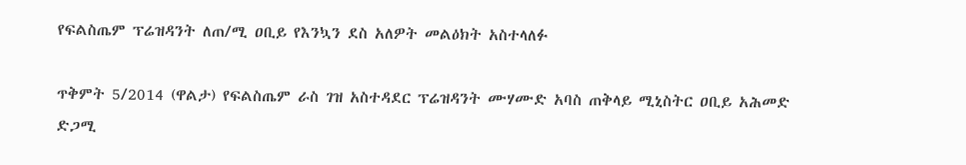የፍልስጤም ፕሬዝዳንት ለጠ/ሚ ዐቢይ የእንኳን ደስ አለዎት መልዕክት አስተላለፉ

ጥቅምት 5/2014 (ዋልታ) የፍልስጤም ራስ ገዝ አስተዳደር ፕሬዝዳንት ሙሃሙድ አባስ ጠቅላይ ሚኒስትር ዐቢይ አሕመድ ድጋሚ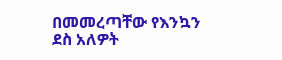በመመረጣቸው የእንኳን ደስ አለዎት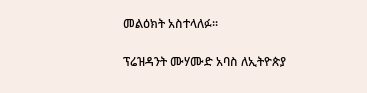መልዕክት አስተላለፉ፡፡

ፕሬዝዳንት ሙሃሙድ አባስ ለኢትዮጵያ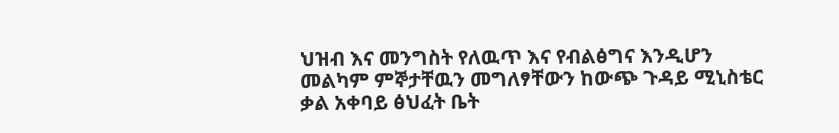ህዝብ እና መንግስት የለዉጥ እና የብልፅግና እንዲሆን መልካም ምኞታቸዉን መግለፃቸውን ከውጭ ጉዳይ ሚኒስቴር ቃል አቀባይ ፅህፈት ቤት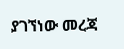ያገኘነው መረጃ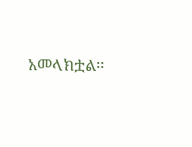አመላክቷል፡፡